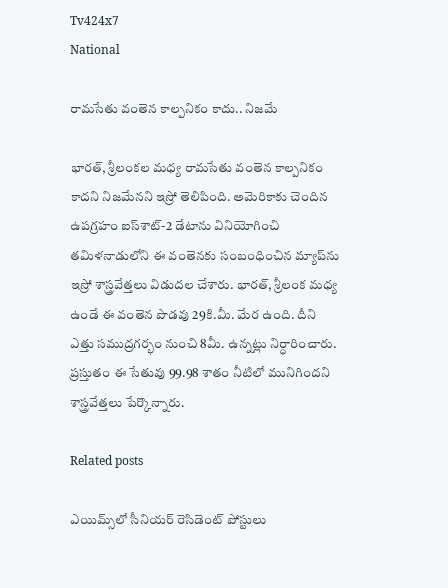Tv424x7
National

రామసేతు వంతెన కాల్పనికం కాదు.. నిజమే

భారత్, శ్రీలంకల మధ్య రామసేతు వంతెన కాల్పనికం కాదని నిజమేనని ఇస్రో తెలిపింది. అమెరికాకు చెందిన ఉపగ్రహం ఐస్‌శాట్-2 డేటాను వినియోగించి తమిళనాడులోని ఈ వంతెనకు సంబంధించిన మ్యాప్‌ను ఇస్రో శాస్త్రవేత్తలు విడుదల చేశారు. భారత్, శ్రీలంక మధ్య ఉండే ఈ వంతెన పొడవు 29కి.మీ. మేర ఉంది. దీని ఎత్తు సముద్రగర్భం నుంచి 8మీ. ఉన్నట్లు నిర్ధారించారు. ప్రస్తుతం ఈ సేతువు 99.98 శాతం నీటిలో మునిగిందని శాస్త్రవేత్తలు పేర్కొన్నారు.

Related posts

ఎయిమ్స్‌లో సీనియర్ రెసిడెంట్ పోస్టులు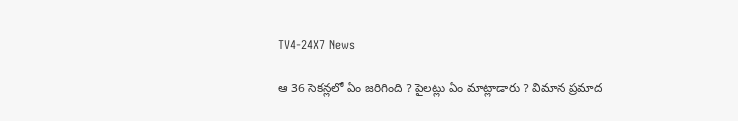TV4-24X7 News

ఆ 36 సెకన్లలో ఏం జరిగింది ? పైలట్లు ఏం మాట్లాడారు ? విమాన ప్రమాద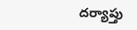దర్యాప్తు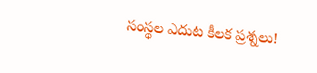సంస్థల ఎదుట కీలక ప్రశ్నలు!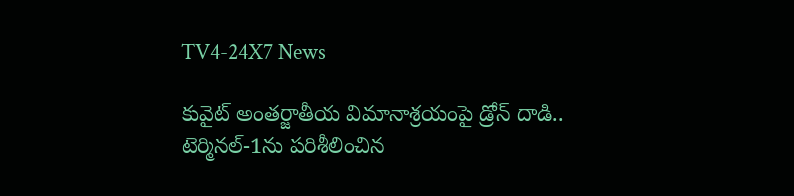TV4-24X7 News

కువైట్ అంతర్జాతీయ విమానాశ్రయంపై డ్రోన్ దాడి.. టెర్మినల్-1ను పరిశీలించిన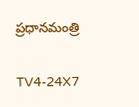ప్రధానమంత్రి

TV4-24X7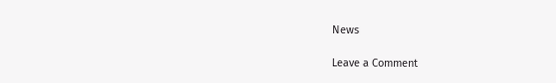News

Leave a Comment